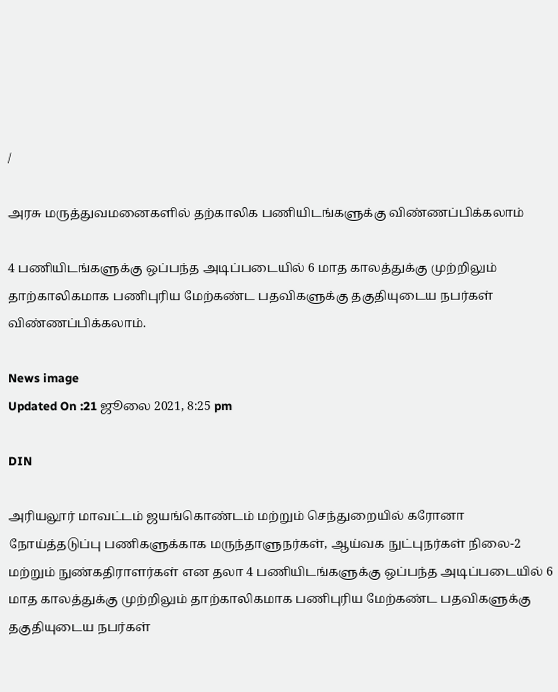/

அரசு மருத்துவமனைகளில் தற்காலிக பணியிடங்களுக்கு விண்ணப்பிக்கலாம்

4 பணியிடங்களுக்கு ஒப்பந்த அடிப்படையில் 6 மாத காலத்துக்கு முற்றிலும் தாற்காலிகமாக பணிபுரிய மேற்கண்ட பதவிகளுக்கு தகுதியுடைய நபர்கள் விண்ணப்பிக்கலாம்.

News image
Updated On :21 ஜூலை 2021, 8:25 pm

DIN

அரியலூர் மாவட்டம் ஜயங்கொண்டம் மற்றும் செந்துறையில் கரோனா நோய்த்தடுப்பு பணிகளுக்காக மருந்தாளுநர்கள், ஆய்வக நுட்புநர்கள் நிலை-2 மற்றும் நுண்கதிராளர்கள் என தலா 4 பணியிடங்களுக்கு ஒப்பந்த அடிப்படையில் 6 மாத காலத்துக்கு முற்றிலும் தாற்காலிகமாக பணிபுரிய மேற்கண்ட பதவிகளுக்கு தகுதியுடைய நபர்கள்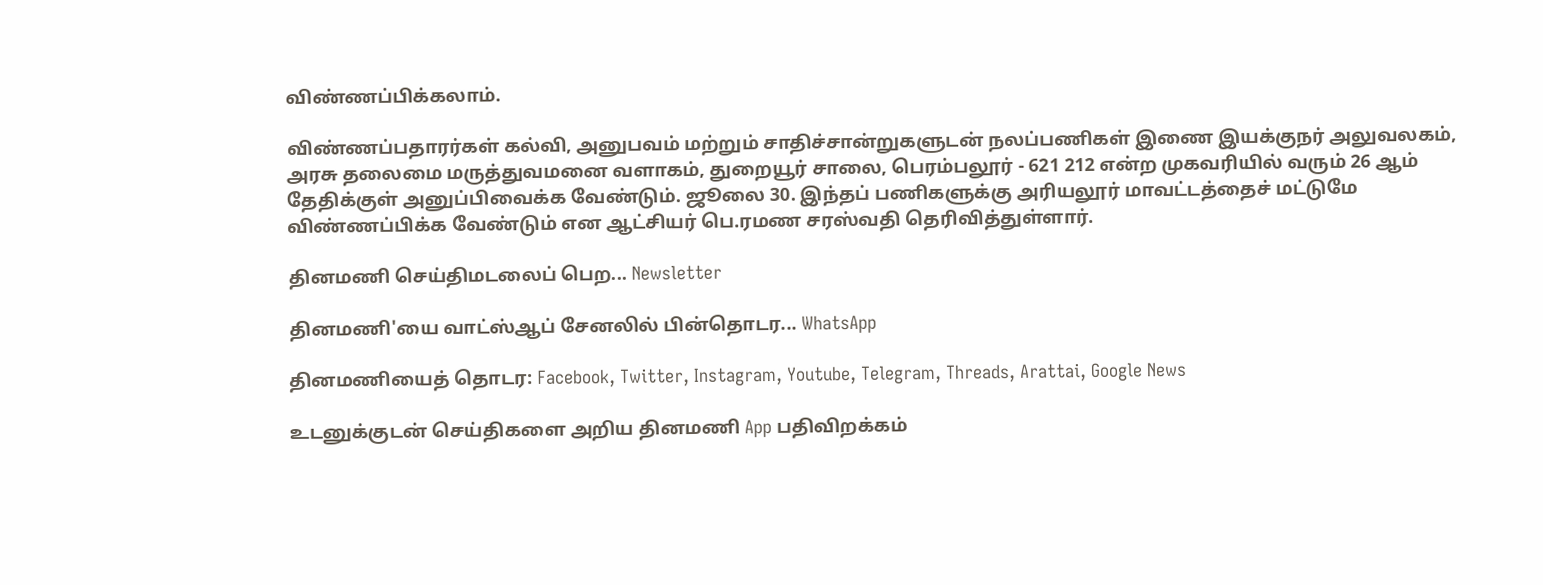விண்ணப்பிக்கலாம்.

விண்ணப்பதாரர்கள் கல்வி, அனுபவம் மற்றும் சாதிச்சான்றுகளுடன் நலப்பணிகள் இணை இயக்குநர் அலுவலகம், அரசு தலைமை மருத்துவமனை வளாகம், துறையூர் சாலை, பெரம்பலூர் - 621 212 என்ற முகவரியில் வரும் 26 ஆம் தேதிக்குள் அனுப்பிவைக்க வேண்டும். ஜூலை 30. இந்தப் பணிகளுக்கு அரியலூர் மாவட்டத்தைச் மட்டுமே விண்ணப்பிக்க வேண்டும் என ஆட்சியர் பெ.ரமண சரஸ்வதி தெரிவித்துள்ளார்.

தினமணி செய்திமடலைப் பெற... Newsletter

தினமணி'யை வாட்ஸ்ஆப் சேனலில் பின்தொடர... WhatsApp

தினமணியைத் தொடர: Facebook, Twitter, Instagram, Youtube, Telegram, Threads, Arattai, Google News

உடனுக்குடன் செய்திகளை அறிய தினமணி App பதிவிறக்கம்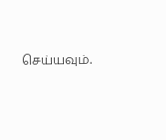செய்யவும்.